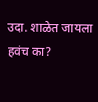उदा. शाळेत जायला हवंच का?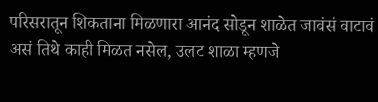परिसरातून शिकताना मिळणारा आनंद सोडून शाळेत जावंसं वाटावं असं तिथे काही मिळत नसेल, उलट शाळा म्हणजे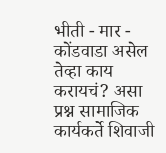भीती - मार - कोंडवाडा असेल तेव्हा काय करायचं? असा प्रश्न सामाजिक कार्यकर्ते शिवाजी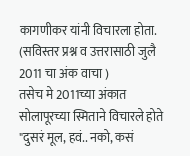कागणीकर यांनी विचारला होता. (सविस्तर प्रश्न व उत्तरासाठी जुलै 2011 चा अंक वाचा )
तसेच मे 2011च्या अंकात सोलापूरच्या स्मिताने विचारले होते "दुसरं मूल, हवं.. नको, कसं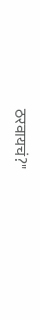ठरवायचं?"